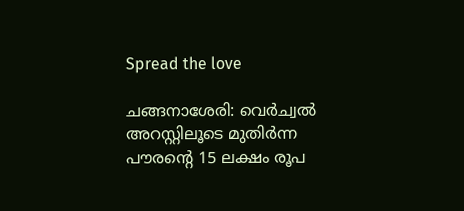Spread the love

ചങ്ങനാശേരി: വെര്‍ച്വല്‍ അറസ്റ്റിലൂടെ മുതിര്‍ന്ന പൗരന്റെ 15 ലക്ഷം രൂപ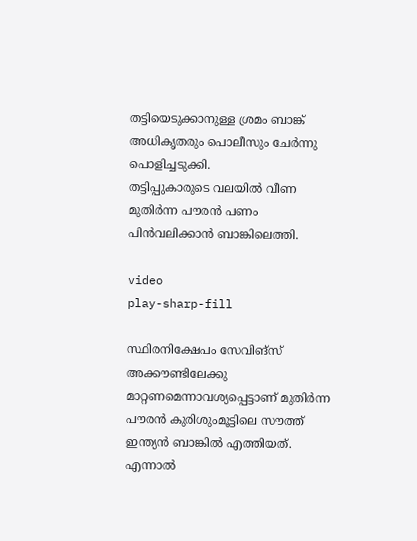തട്ടിയെടുക്കാനുള്ള ശ്രമം ബാങ്ക് അധികൃതരും പൊലീസും ചേര്‍ന്നു പൊളിച്ചടുക്കി.
തട്ടിപ്പുകാരുടെ വലയില്‍ വീണ മുതിര്‍ന്ന പൗരന്‍ പണം പിന്‍വലിക്കാന്‍ ബാങ്കിലെത്തി.

video
play-sharp-fill

സ്ഥിരനിക്ഷേപം സേവിങ്‌സ് അക്കൗണ്ടിലേക്കു മാറ്റണമെന്നാവശ്യപ്പെട്ടാണ് മുതിര്‍ന്ന പൗരന്‍ കുരിശുംമൂട്ടിലെ സൗത്ത് ഇന്ത്യന്‍ ബാങ്കില്‍ എത്തിയത്. എന്നാല്‍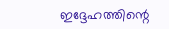ഇദ്ദേഹത്തിന്റെ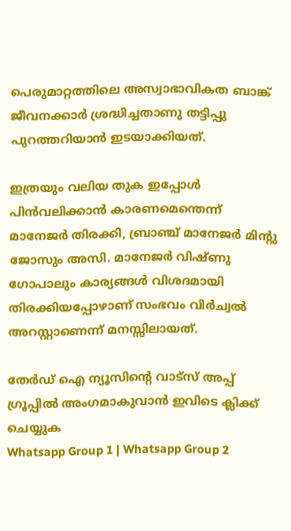പെരുമാറ്റത്തിലെ അസ്വാഭാവികത ബാങ്ക് ജീവനക്കാര്‍ ശ്രദ്ധിച്ചതാണു തട്ടിപ്പു പുറത്തറിയാന്‍ ഇടയാക്കിയത്.

ഇത്രയും വലിയ തുക ഇപ്പോള്‍ പിന്‍വലിക്കാന്‍ കാരണമെന്തെന്ന് മാനേജര്‍ തിരക്കി, ബ്രാഞ്ച് മാനേജര്‍ മിന്റു ജോസും അസി. മാനേജര്‍ വിഷ്ണു ഗോപാലും കാര്യങ്ങള്‍ വിശദമായി തിരക്കിയപ്പോഴാണ് സംഭവം വിര്‍ച്വല്‍ അറസ്റ്റാണെന്ന് മനസ്സിലായത്.

തേർഡ് ഐ ന്യൂസിന്റെ വാട്സ് അപ്പ് ഗ്രൂപ്പിൽ അംഗമാകുവാൻ ഇവിടെ ക്ലിക്ക് ചെയ്യുക
Whatsapp Group 1 | Whatsapp Group 2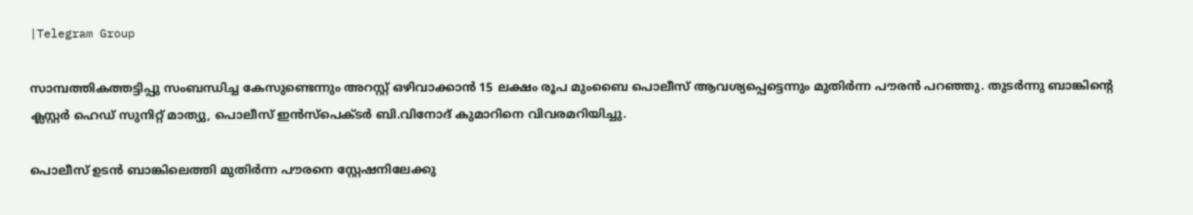|Telegram Group

സാമ്പത്തികത്തട്ടിപ്പു സംബന്ധിച്ച കേസുണ്ടെന്നും അറസ്റ്റ് ഒഴിവാക്കാന്‍ 15 ലക്ഷം രൂപ മുംബൈ പൊലീസ് ആവശ്യപ്പെട്ടെന്നും മുതിര്‍ന്ന പൗരന്‍ പറഞ്ഞു. തുടര്‍ന്നു ബാങ്കിന്റെ ക്ലസ്റ്റര്‍ ഹെഡ് സുനിറ്റ് മാത്യു, പൊലീസ് ഇന്‍സ്‌പെക്ടര്‍ ബി.വിനോദ് കുമാറിനെ വിവരമറിയിച്ചു.

പൊലീസ് ഉടന്‍ ബാങ്കിലെത്തി മുതിര്‍ന്ന പൗരനെ സ്റ്റേഷനിലേക്കു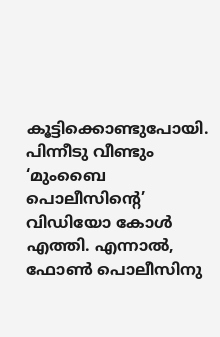കൂട്ടിക്കൊണ്ടുപോയി. പിന്നീടു വീണ്ടും ‘മുംബൈ പൊലീസിന്റെ’ വിഡിയോ കോള്‍ എത്തി. എന്നാല്‍, ഫോണ്‍ പൊലീസിനു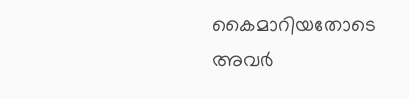കൈമാറിയതോടെ അവര്‍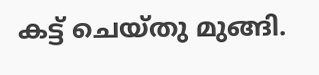കട്ട് ചെയ്തു മുങ്ങി.